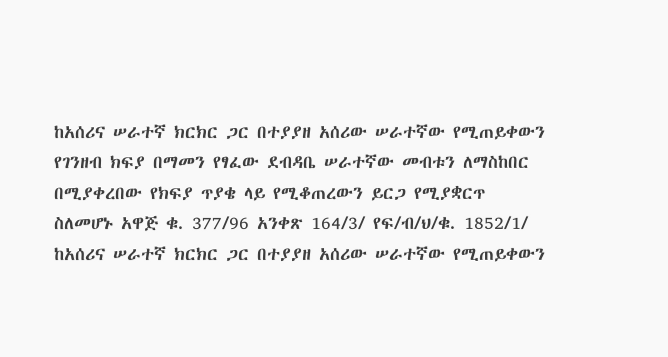ከአሰሪና ሠራተኛ ክርክር ጋር በተያያዘ አሰሪው ሠራተኛው የሚጠይቀውን የገንዘብ ክፍያ በማመን የፃፈው ደብዳቤ ሠራተኛው መብቱን ለማስከበር በሚያቀረበው የክፍያ ጥያቄ ላይ የሚቆጠረውን ይርጋ የሚያቋርጥ ስለመሆኑ አዋጅ ቁ. 377/96 አንቀጽ 164/3/ የፍ/ብ/ህ/ቁ. 1852/1/
ከአሰሪና ሠራተኛ ክርክር ጋር በተያያዘ አሰሪው ሠራተኛው የሚጠይቀውን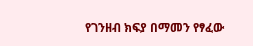የገንዘብ ክፍያ በማመን የፃፈው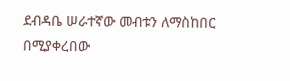ደብዳቤ ሠራተኛው መብቱን ለማስከበር በሚያቀረበው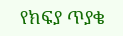የክፍያ ጥያቄ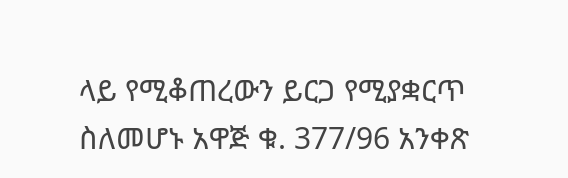ላይ የሚቆጠረውን ይርጋ የሚያቋርጥ ስለመሆኑ አዋጅ ቁ. 377/96 አንቀጽ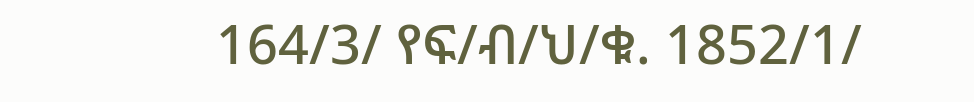164/3/ የፍ/ብ/ህ/ቁ. 1852/1/